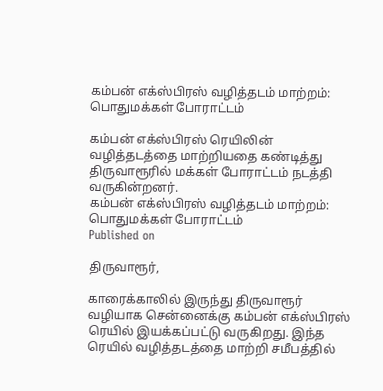கம்பன் எக்ஸ்பிரஸ் வழித்தடம் மாற்றம்: பொதுமக்கள் போராட்டம்

கம்பன் எக்ஸ்பிரஸ் ரெயிலின் வழித்தடத்தை மாற்றியதை கண்டித்து திருவாரூரில் மக்கள் போராட்டம் நடத்தி வருகின்றனர்.
கம்பன் எக்ஸ்பிரஸ் வழித்தடம் மாற்றம்: பொதுமக்கள் போராட்டம்
Published on

திருவாரூர்,

காரைக்காலில் இருந்து திருவாரூர் வழியாக சென்னைக்கு கம்பன் எக்ஸ்பிரஸ் ரெயில் இயக்கப்பட்டு வருகிறது. இந்த ரெயில் வழித்தடத்தை மாற்றி சமீபத்தில்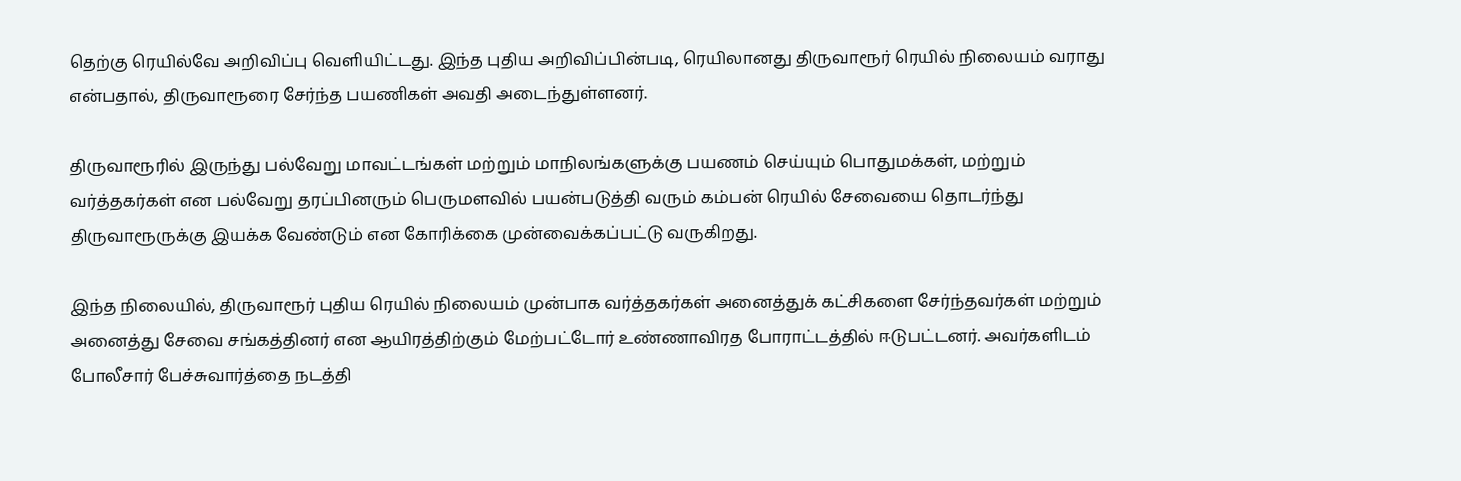தெற்கு ரெயில்வே அறிவிப்பு வெளியிட்டது. இந்த புதிய அறிவிப்பின்படி, ரெயிலானது திருவாரூர் ரெயில் நிலையம் வராது என்பதால், திருவாரூரை சேர்ந்த பயணிகள் அவதி அடைந்துள்ளனர்.

திருவாரூரில் இருந்து பல்வேறு மாவட்டங்கள் மற்றும் மாநிலங்களுக்கு பயணம் செய்யும் பொதுமக்கள், மற்றும் வர்த்தகர்கள் என பல்வேறு தரப்பினரும் பெருமளவில் பயன்படுத்தி வரும் கம்பன் ரெயில் சேவையை தொடர்ந்து திருவாரூருக்கு இயக்க வேண்டும் என கோரிக்கை முன்வைக்கப்பட்டு வருகிறது.

இந்த நிலையில், திருவாரூர் புதிய ரெயில் நிலையம் முன்பாக வர்த்தகர்கள் அனைத்துக் கட்சிகளை சேர்ந்தவர்கள் மற்றும் அனைத்து சேவை சங்கத்தினர் என ஆயிரத்திற்கும் மேற்பட்டோர் உண்ணாவிரத போராட்டத்தில் ஈடுபட்டனர். அவர்களிடம் போலீசார் பேச்சுவார்த்தை நடத்தி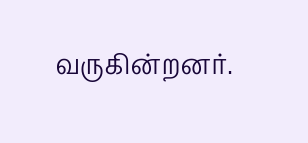வருகின்றனர்.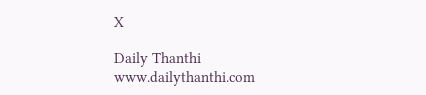X

Daily Thanthi
www.dailythanthi.com